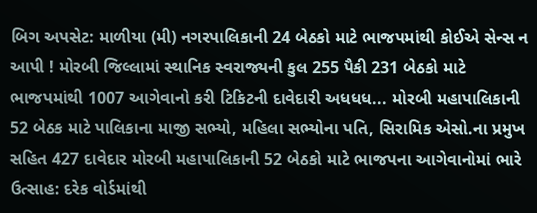બિગ અપસેટ: માળીયા (મી) નગરપાલિકાની 24 બેઠકો માટે ભાજપમાંથી કોઈએ સેન્સ ન આપી ! મોરબી જિલ્લામાં સ્થાનિક સ્વરાજ્યની કુલ 255 પૈકી 231 બેઠકો માટે ભાજપમાંથી 1007 આગેવાનો કરી ટિકિટની દાવેદારી અધધધ... મોરબી મહાપાલિકાની 52 બેઠક માટે પાલિકાના માજી સભ્યો, મહિલા સભ્યોના પતિ, સિરામિક એસો.ના પ્રમુખ સહિત 427 દાવેદાર મોરબી મહાપાલિકાની 52 બેઠકો માટે ભાજપના આગેવાનોમાં ભારે ઉત્સાહ: દરેક વોર્ડમાંથી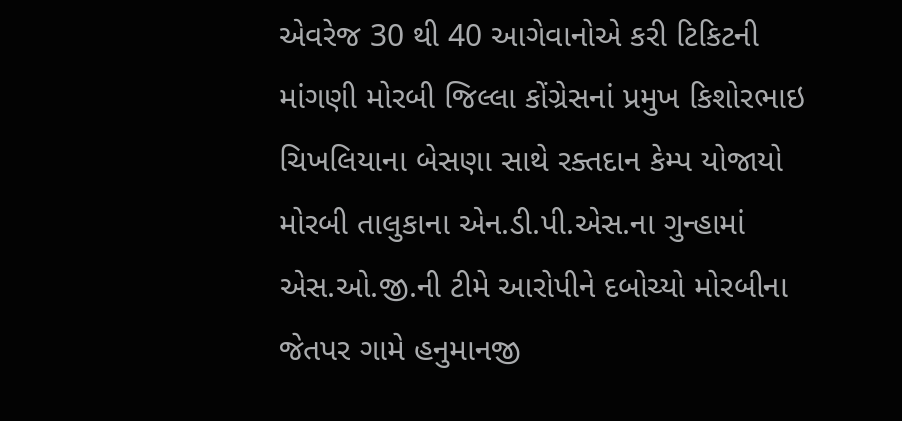એવરેજ 30 થી 40 આગેવાનોએ કરી ટિકિટની માંગણી મોરબી જિલ્લા કોંગ્રેસનાં પ્રમુખ કિશોરભાઇ ચિખલિયાના બેસણા સાથે રક્તદાન કેમ્પ યોજાયો મોરબી તાલુકાના એન.ડી.પી.એસ.ના ગુન્હામાં એસ.ઓ.જી.ની ટીમે આરોપીને દબોચ્યો મોરબીના જેતપર ગામે હનુમાનજી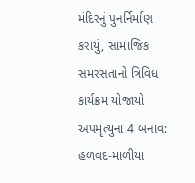મંદિરનું પુનર્નિર્માણ કરાયું, સામાજિક સમરસતાનો ત્રિવિધ કાર્યક્રમ યોજાયો અપમૃત્યુના 4 બનાવ: હળવદ-માળીયા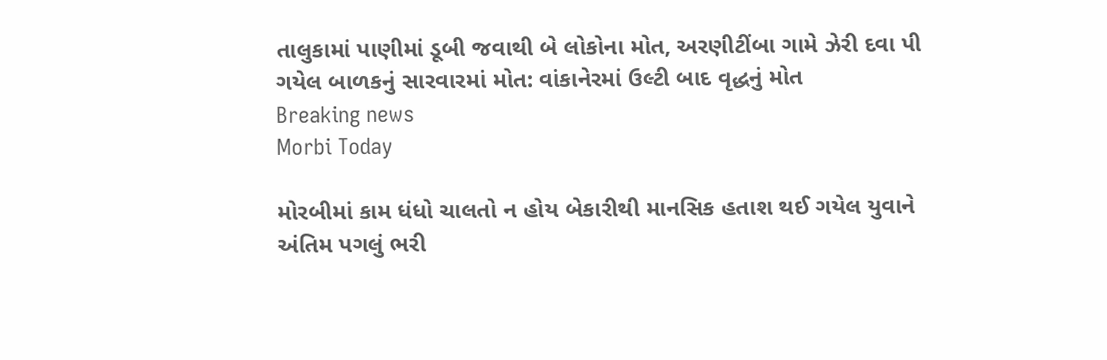તાલુકામાં પાણીમાં ડૂબી જવાથી બે લોકોના મોત, અરણીટીંબા ગામે ઝેરી દવા પી ગયેલ બાળકનું સારવારમાં મોત: વાંકાનેરમાં ઉલ્ટી બાદ વૃદ્ધનું મોત
Breaking news
Morbi Today

મોરબીમાં કામ ધંધો ચાલતો ન હોય બેકારીથી માનસિક હતાશ થઈ ગયેલ યુવાને અંતિમ પગલું ભરી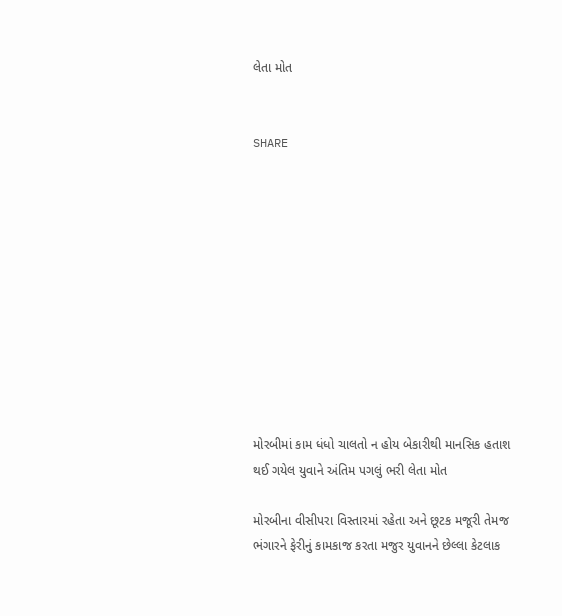લેતા મોત


SHARE











મોરબીમાં કામ ધંધો ચાલતો ન હોય બેકારીથી માનસિક હતાશ થઈ ગયેલ યુવાને અંતિમ પગલું ભરી લેતા મોત

મોરબીના વીસીપરા વિસ્તારમાં રહેતા અને છૂટક મજૂરી તેમજ ભંગારને ફેરીનું કામકાજ કરતા મજુર યુવાનને છેલ્લા કેટલાક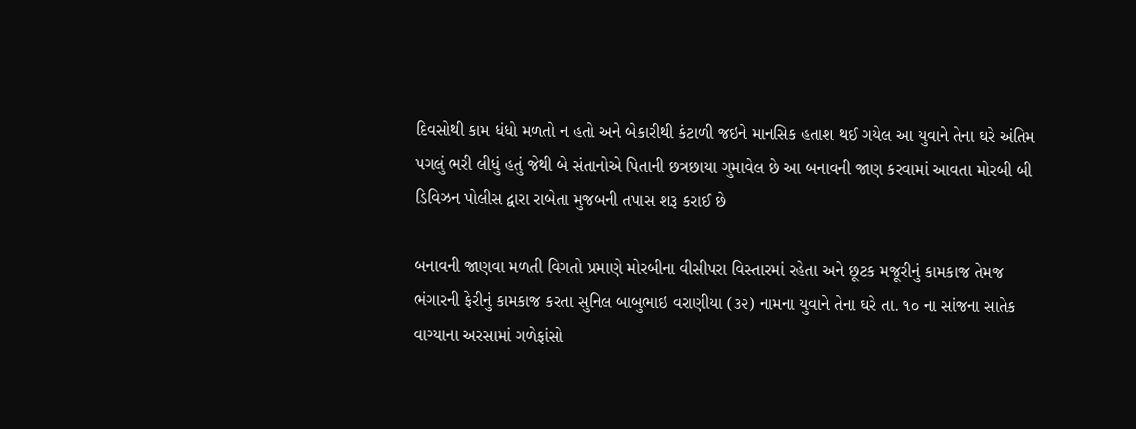દિવસોથી કામ ધંધો મળતો ન હતો અને બેકારીથી કંટાળી જઇને માનસિક હતાશ થઈ ગયેલ આ યુવાને તેના ઘરે અંતિમ પગલું ભરી લીધું હતું જેથી બે સંતાનોએ પિતાની છત્રછાયા ગુમાવેલ છે આ બનાવની જાણ કરવામાં આવતા મોરબી બી ડિવિઝન પોલીસ દ્વારા રાબેતા મુજબની તપાસ શરૂ કરાઈ છે

બનાવની જાણવા મળતી વિગતો પ્રમાણે મોરબીના વીસીપરા વિસ્તારમાં રહેતા અને છૂટક મજૂરીનું કામકાજ તેમજ ભંગારની ફેરીનું કામકાજ કરતા સુનિલ બાબુભાઇ વરાણીયા (૩૨) નામના યુવાને તેના ઘરે તા. ૧૦ ના સાંજના સાતેક વાગ્યાના અરસામાં ગળેફાંસો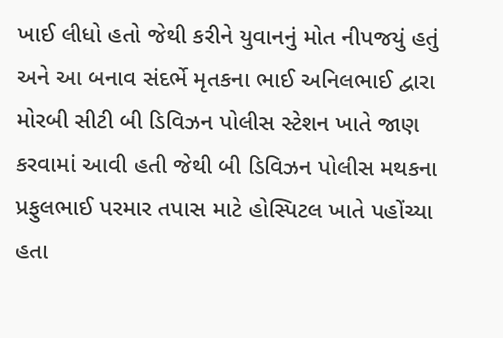ખાઈ લીધો હતો જેથી કરીને યુવાનનું મોત નીપજયું હતું અને આ બનાવ સંદર્ભે મૃતકના ભાઈ અનિલભાઈ દ્વારા મોરબી સીટી બી ડિવિઝન પોલીસ સ્ટેશન ખાતે જાણ કરવામાં આવી હતી જેથી બી ડિવિઝન પોલીસ મથકના પ્રફુલભાઈ પરમાર તપાસ માટે હોસ્પિટલ ખાતે પહોંચ્યા હતા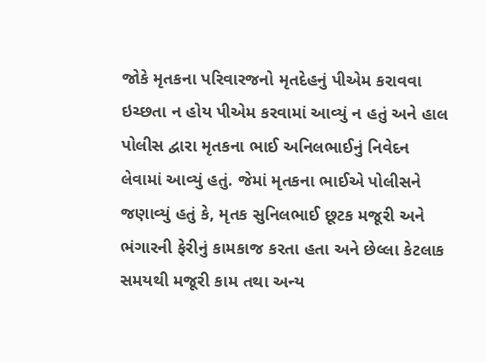જોકે મૃતકના પરિવારજનો મૃતદેહનું પીએમ કરાવવા ઇચ્છતા ન હોય પીએમ કરવામાં આવ્યું ન હતું અને હાલ પોલીસ દ્વારા મૃતકના ભાઈ અનિલભાઈનું નિવેદન લેવામાં આવ્યું હતું. જેમાં મૃતકના ભાઈએ પોલીસને જણાવ્યું હતું કે, મૃતક સુનિલભાઈ છૂટક મજૂરી અને ભંગારની ફેરીનું કામકાજ કરતા હતા અને છેલ્લા કેટલાક સમયથી મજૂરી કામ તથા અન્ય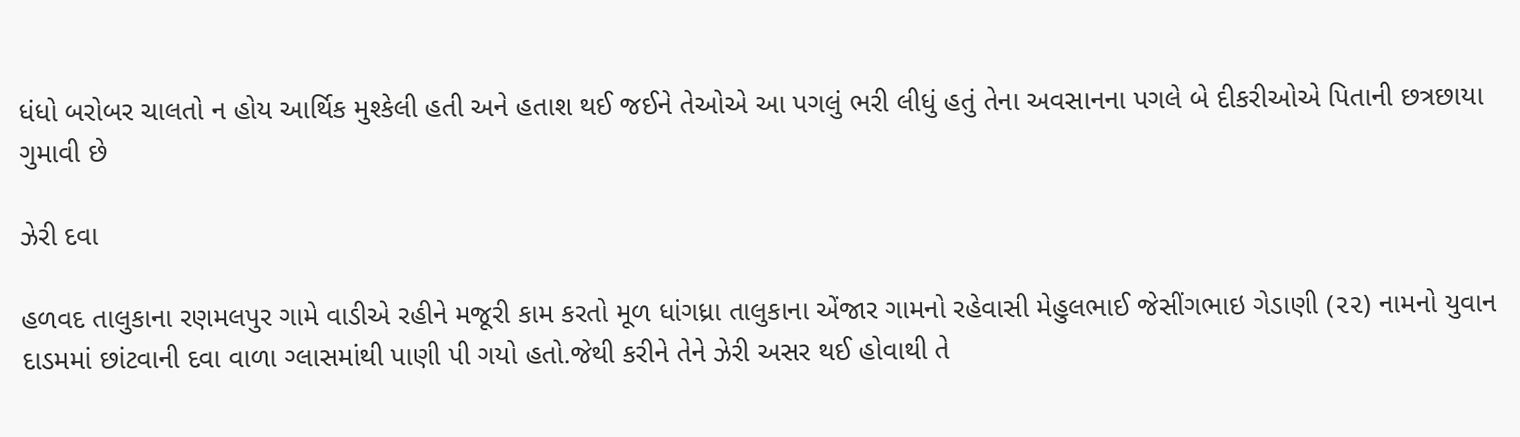ધંધો બરોબર ચાલતો ન હોય આર્થિક મુશ્કેલી હતી અને હતાશ થઈ જઈને તેઓએ આ પગલું ભરી લીધું હતું તેના અવસાનના પગલે બે દીકરીઓએ પિતાની છત્રછાયા ગુમાવી છે

ઝેરી દવા

હળવદ તાલુકાના રણમલપુર ગામે વાડીએ રહીને મજૂરી કામ કરતો મૂળ ધાંગધ્રા તાલુકાના એંજાર ગામનો રહેવાસી મેહુલભાઈ જેસીંગભાઇ ગેડાણી (૨૨) નામનો યુવાન દાડમમાં છાંટવાની દવા વાળા ગ્લાસમાંથી પાણી પી ગયો હતો.જેથી કરીને તેને ઝેરી અસર થઈ હોવાથી તે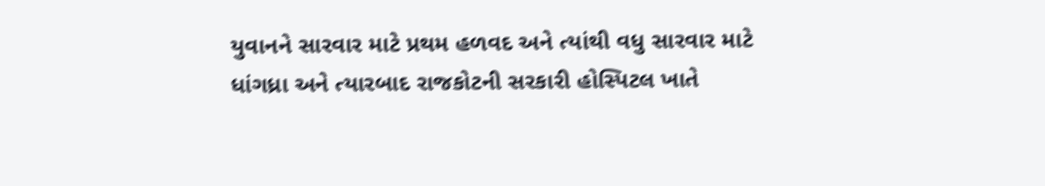યુવાનને સારવાર માટે પ્રથમ હળવદ અને ત્યાંથી વધુ સારવાર માટે ધાંગધ્રા અને ત્યારબાદ રાજકોટની સરકારી હોસ્પિટલ ખાતે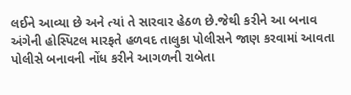લઈને આવ્યા છે અને ત્યાં તે સારવાર હેઠળ છે.જેથી કરીને આ બનાવ અંગેની હોસ્પિટલ મારફતે હળવદ તાલુકા પોલીસને જાણ કરવામાં આવતા પોલીસે બનાવની નોંધ કરીને આગળની રાબેતા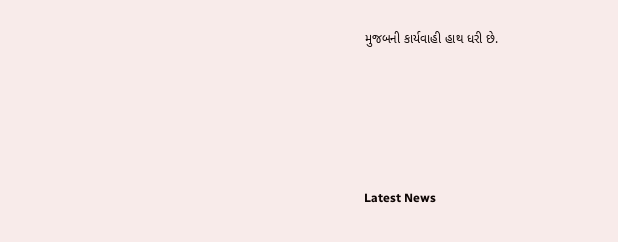મુજબની કાર્યવાહી હાથ ધરી છે.






Latest News